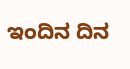ಇಂದಿನ ದಿನ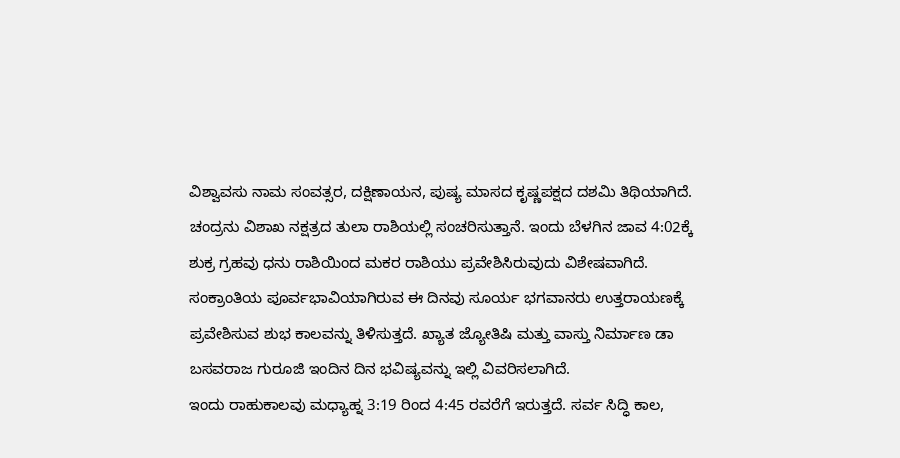ವಿಶ್ವಾವಸು ನಾಮ ಸಂವತ್ಸರ, ದಕ್ಷಿಣಾಯನ, ಪುಷ್ಯ ಮಾಸದ ಕೃಷ್ಣಪಕ್ಷದ ದಶಮಿ ತಿಥಿಯಾಗಿದೆ. ಚಂದ್ರನು ವಿಶಾಖ ನಕ್ಷತ್ರದ ತುಲಾ ರಾಶಿಯಲ್ಲಿ ಸಂಚರಿಸುತ್ತಾನೆ. ಇಂದು ಬೆಳಗಿನ ಜಾವ 4:02ಕ್ಕೆ ಶುಕ್ರ ಗ್ರಹವು ಧನು ರಾಶಿಯಿಂದ ಮಕರ ರಾಶಿಯು ಪ್ರವೇಶಿಸಿರುವುದು ವಿಶೇಷವಾಗಿದೆ. ಸಂಕ್ರಾಂತಿಯ ಪೂರ್ವಭಾವಿಯಾಗಿರುವ ಈ ದಿನವು ಸೂರ್ಯ ಭಗವಾನರು ಉತ್ತರಾಯಣಕ್ಕೆ ಪ್ರವೇಶಿಸುವ ಶುಭ ಕಾಲವನ್ನು ತಿಳಿಸುತ್ತದೆ. ಖ್ಯಾತ ಜ್ಯೋತಿಷಿ ಮತ್ತು ವಾಸ್ತು ನಿರ್ಮಾಣ ಡಾ ಬಸವರಾಜ ಗುರೂಜಿ ಇಂದಿನ ದಿನ ಭವಿಷ್ಯವನ್ನು ಇಲ್ಲಿ ವಿವರಿಸಲಾಗಿದೆ.
ಇಂದು ರಾಹುಕಾಲವು ಮಧ್ಯಾಹ್ನ 3:19 ರಿಂದ 4:45 ರವರೆಗೆ ಇರುತ್ತದೆ. ಸರ್ವ ಸಿದ್ಧಿ ಕಾಲ,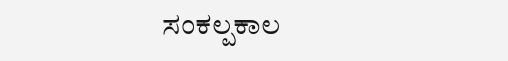ಸಂಕಲ್ಪಕಾಲ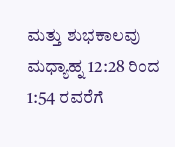ಮತ್ತು ಶುಭಕಾಲವು ಮಧ್ಯಾಹ್ನ 12:28 ರಿಂದ 1:54 ರವರೆಗೆ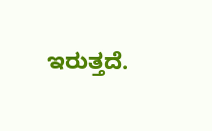ಇರುತ್ತದೆ.